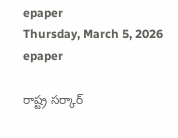epaper
Thursday, March 5, 2026
epaper

రాష్ట్ర సర్కార్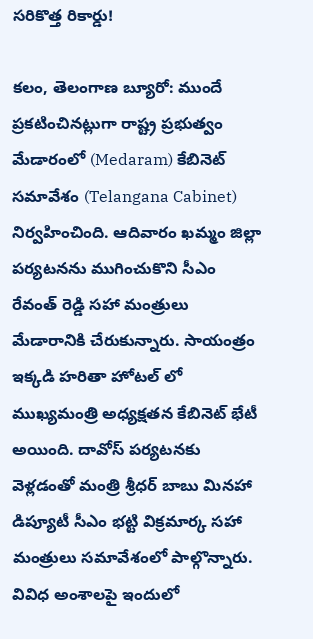సరికొత్త రికార్డు!

కలం, తెలంగాణ బ్యూరో: ముందే ప్రకటించినట్లుగా రాష్ట్ర ప్రభుత్వం మేడారంలో (Medaram) కేబినెట్ సమావేశం (Telangana Cabinet) నిర్వహించింది. ఆదివారం ఖమ్మం జిల్లా పర్యటనను ముగించుకొని సీఎం రేవంత్ రెడ్డి సహా మంత్రులు మేడారానికి చేరుకున్నారు. సాయంత్రం ఇక్కడి హరితా హోటల్ లో ముఖ్యమంత్రి అధ్యక్షతన కేబినెట్ భేటీ  అయింది. దావోస్ పర్యటనకు వెళ్లడంతో మంత్రి శ్రీధర్ బాబు మినహా డిప్యూటీ సీఎం భట్టి విక్రమార్క సహా మంత్రులు సమావేశంలో పాల్గొన్నారు. వివిధ అంశాలపై ఇందులో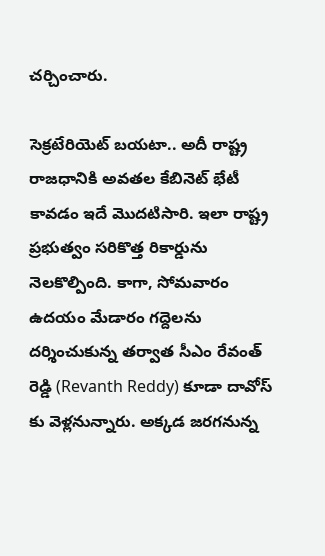చర్చించారు.

సెక్రటేరియెట్ బయటా.. అదీ రాష్ట్ర రాజధానికి అవతల కేబినెట్ భేటీ కావడం ఇదే మొదటిసారి. ఇలా రాష్ట్ర ప్రభుత్వం సరికొత్త రికార్డును నెలకొల్పింది. కాగా, సోమవారం ఉదయం మేడారం గద్దెలను దర్శించుకున్న తర్వాత సీఎం రేవంత్ రెడ్డి (Revanth Reddy) కూడా దావోస్ కు వెళ్లనున్నారు. అక్కడ జరగనున్న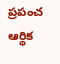ప్రపంచ ఆర్థిక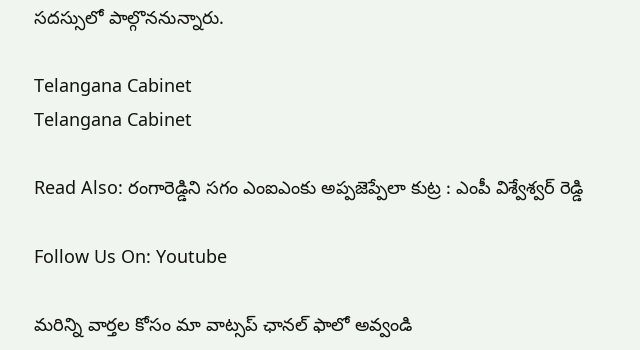సదస్సులో పాల్గొననున్నారు.

Telangana Cabinet
Telangana Cabinet

Read Also: రంగారెడ్డిని సగం ఎంఐఎంకు అప్పజెప్పేలా కుట్ర : ఎంపీ విశ్వేశ్వర్ రెడ్డి

Follow Us On: Youtube

మ‌రిన్ని వార్త‌ల కోసం మా వాట్స‌ప్ ఛాన‌ల్ ఫాలో అవ్వండి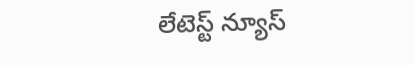లేటెస్ట్ న్యూస్‌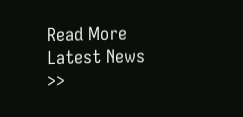Read More Latest News >>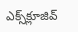ఎక్స్‌క్లూజివ్‌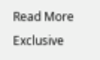Read More Exclusive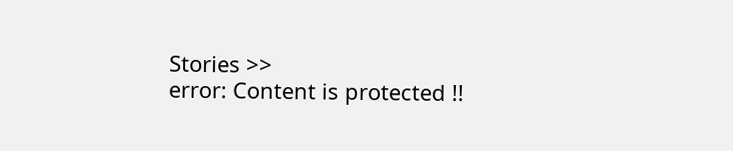Stories >>
error: Content is protected !!